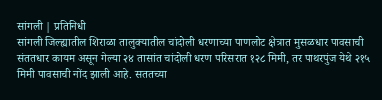सांगली | प्रतिनिधी
सांगली जिल्ह्यातील शिराळा तालुक्यातील चांदोली धरणाच्या पाणलोट क्षेत्रात मुसळधार पावसाची संततधार कायम असून गेल्या २४ तासांत चांदोली धरण परिसरात १२८ मिमी, तर पाथरपुंज येथे २१५ मिमी पावसाची नोंद झाली आहे. सततच्या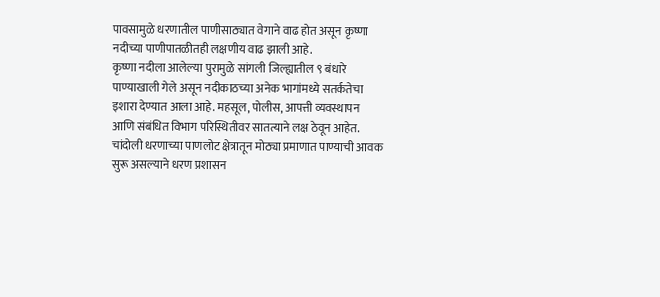पावसामुळे धरणातील पाणीसाठ्यात वेगाने वाढ होत असून कृष्णा नदीच्या पाणीपातळीतही लक्षणीय वाढ झाली आहे.
कृष्णा नदीला आलेल्या पुरामुळे सांगली जिल्ह्यातील ९ बंधारे पाण्याखाली गेले असून नदीकाठच्या अनेक भागांमध्ये सतर्कतेचा इशारा देण्यात आला आहे. महसूल, पोलीस, आपत्ती व्यवस्थापन आणि संबंधित विभाग परिस्थितीवर सातत्याने लक्ष ठेवून आहेत.
चांदोली धरणाच्या पाणलोट क्षेत्रातून मोठ्या प्रमाणात पाण्याची आवक सुरू असल्याने धरण प्रशासन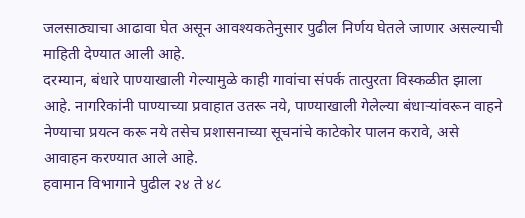जलसाठ्याचा आढावा घेत असून आवश्यकतेनुसार पुढील निर्णय घेतले जाणार असल्याची माहिती देण्यात आली आहे.
दरम्यान, बंधारे पाण्याखाली गेल्यामुळे काही गावांचा संपर्क तात्पुरता विस्कळीत झाला आहे. नागरिकांनी पाण्याच्या प्रवाहात उतरू नये, पाण्याखाली गेलेल्या बंधाऱ्यांवरून वाहने नेण्याचा प्रयत्न करू नये तसेच प्रशासनाच्या सूचनांचे काटेकोर पालन करावे, असे आवाहन करण्यात आले आहे.
हवामान विभागाने पुढील २४ ते ४८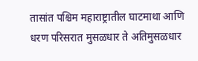तासांत पश्चिम महाराष्ट्रातील घाटमाथा आणि धरण परिसरात मुसळधार ते अतिमुसळधार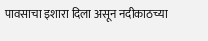पावसाचा इशारा दिला असून नदीकाठच्या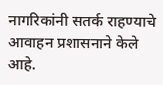नागरिकांनी सतर्क राहण्याचे आवाहन प्रशासनाने केले आहे.